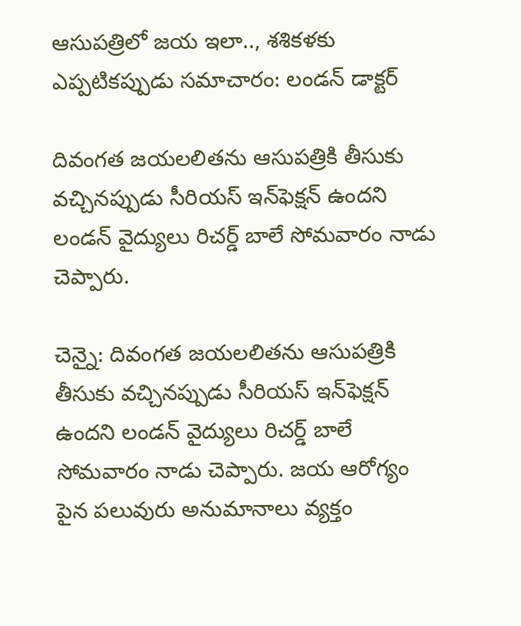ఆసుపత్రిలో జయ ఇలా.., శశికళకు ఎప్పటికప్పుడు సమాచారం: లండన్ డాక్టర్

దివంగత జయలలితను ఆసుపత్రికి తీసుకు వచ్చినప్పుడు సీరియస్ ఇన్‌ఫెక్షన్ ఉందని లండన్ వైద్యులు రిచర్డ్ బాలే సోమవారం నాడు చెప్పారు.

చెన్నై: దివంగత జయలలితను ఆసుపత్రికి తీసుకు వచ్చినప్పుడు సీరియస్ ఇన్‌ఫెక్షన్ ఉందని లండన్ వైద్యులు రిచర్డ్ బాలే సోమవారం నాడు చెప్పారు. జయ ఆరోగ్యం పైన పలువురు అనుమానాలు వ్యక్తం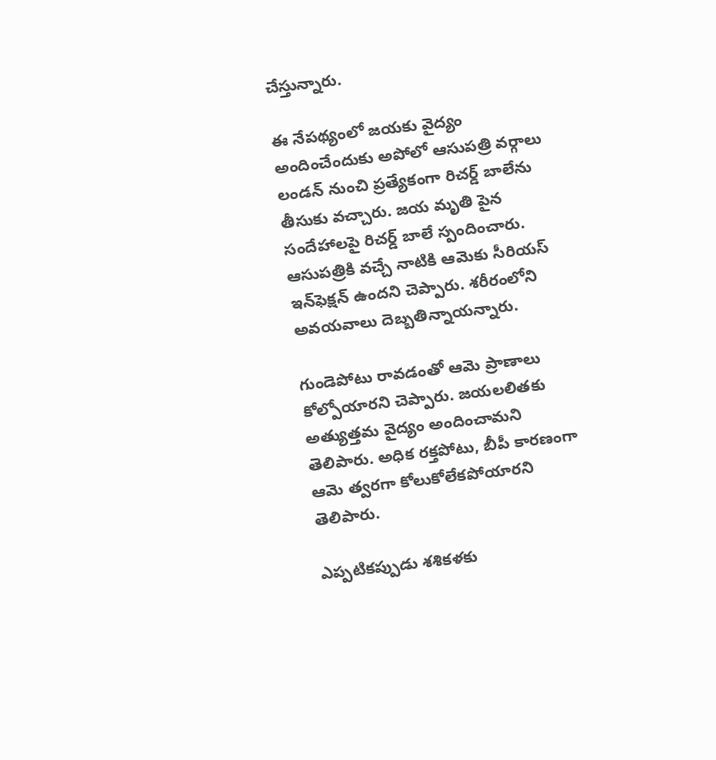చేస్తున్నారు.

ఈ నేపథ్యంలో జయకు వైద్యం అందించేందుకు అపోలో ఆసుపత్రి వర్గాలు లండన్ నుంచి ప్రత్యేకంగా రిచర్డ్ బాలేను తీసుకు వచ్చారు. జయ మృతి పైన సందేహాలపై రిచర్డ్ బాలే స్పందించారు. ఆసుపత్రికి వచ్చే నాటికి ఆమెకు సీరియస్ ఇన్‌ఫెక్షన్ ఉందని చెప్పారు. శరీరంలోని అవయవాలు దెబ్బతిన్నాయన్నారు.

గుండెపోటు రావడంతో ఆమె ప్రాణాలు కోల్పోయారని చెప్పారు. జయలలితకు అత్యుత్తమ వైద్యం అందించామని తెలిపారు. అధిక రక్తపోటు, బీపీ కారణంగా ఆమె త్వరగా కోలుకోలేకపోయారని తెలిపారు.

ఎప్పటికప్పుడు శశికళకు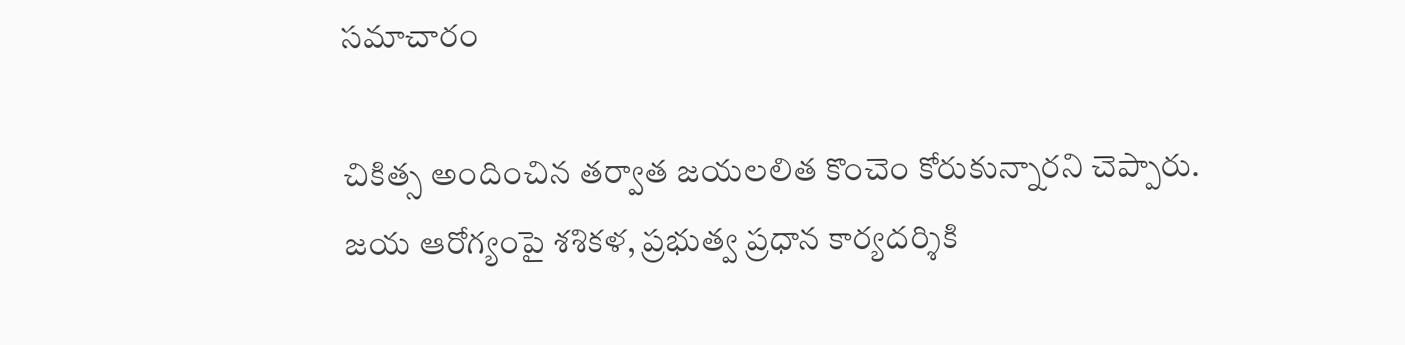సమాచారం

చికిత్స అందించిన తర్వాత జయలలిత కొంచెం కోరుకున్నారని చెప్పారు. జయ ఆరోగ్యంపై శశికళ, ప్రభుత్వ ప్రధాన కార్యదర్శికి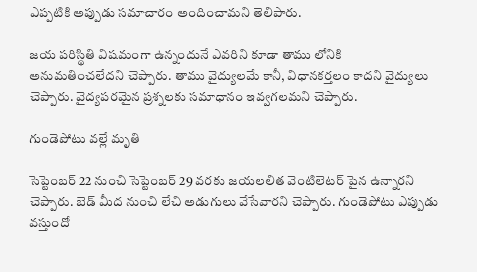ఎప్పటికి అప్పుడు సమాచారం అందించామని తెలిపారు.

జయ పరిస్థితి విషమంగా ఉన్నందునే ఎవరిని కూడా తాము లోనికి అనుమతించలేదని చెప్పారు. తాము వైద్యులమే కానీ, విధానకర్తలం కాదని వైద్యులు చెప్పారు. వైద్యపరమైన ప్రశ్నలకు సమాధానం ఇవ్వగలమని చెప్పారు.

గుండెపోటు వల్లే మృతి

సెప్టెంబర్ 22 నుంచి సెప్టెంబర్ 29 వరకు జయలలిత వెంటిలెటర్ పైన ఉన్నారని చెప్పారు. బెడ్ మీద నుంచి లేచి అడుగులు వేసేవారని చెప్పారు. గుండెపోటు ఎప్పుడు వస్తుందో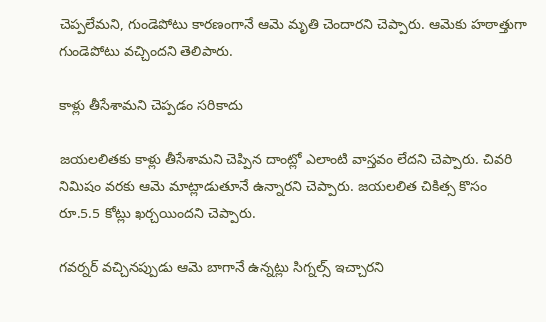చెప్పలేమని, గుండెపోటు కారణంగానే ఆమె మృతి చెందారని చెప్పారు. ఆమెకు హఠాత్తుగా గుండెపోటు వచ్చిందని తెలిపారు.

కాళ్లు తీసేశామని చెప్పడం సరికాదు

జయలలితకు కాళ్లు తీసేశామని చెప్పిన దాంట్లో ఎలాంటి వాస్తవం లేదని చెప్పారు. చివరి నిమిషం వరకు ఆమె మాట్లాడుతూనే ఉన్నారని చెప్పారు. జయలలిత చికిత్స కొసం రూ.5.5 కోట్లు ఖర్చయిందని చెప్పారు.

గవర్నర్ వచ్చినప్పుడు ఆమె బాగానే ఉన్నట్లు సిగ్నల్స్ ఇచ్చారని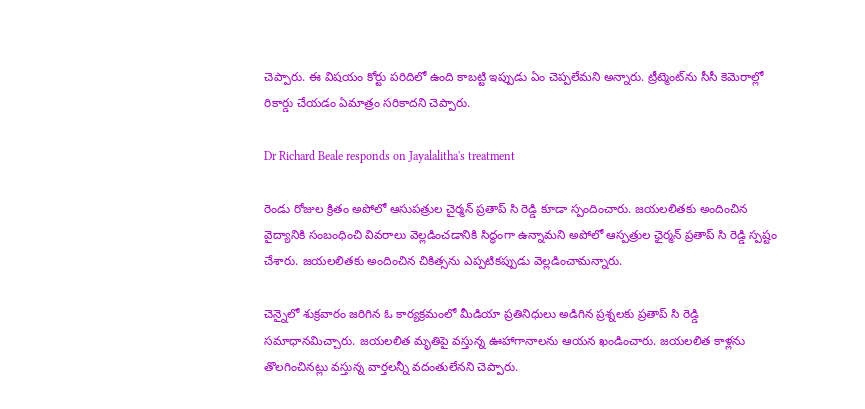చెప్పారు. ఈ విషయం కోర్టు పరిదిలో ఉంది కాబట్టి ఇప్పుడు ఏం చెప్పలేమని అన్నారు. ట్రీట్మెంట్‌ను సీసీ కెమెరాల్లో రికార్డు చేయడం ఏమాత్రం సరికాదని చెప్పారు.

Dr Richard Beale responds on Jayalalitha's treatment

రెండు రోజుల క్రితం అపోలో ఆసుపత్రుల చైర్మన్ ప్రతాప్ సి రెడ్డి కూడా స్పందించారు. జయలలితకు అందించిన వైద్యానికి సంబంధించి వివరాలు వెల్లడించడానికి సిద్ధంగా ఉన్నామని అపోలో ఆస్పత్రుల ఛైర్మన్‌ ప్రతాప్‌ సి రెడ్డి స్పష్టం చేశారు. జయలలితకు అందించిన చికిత్సను ఎప్పటికప్పుడు వెల్లడించామన్నారు.

చెన్నైలో శుక్రవారం జరిగిన ఓ కార్యక్రమంలో మీడియా ప్రతినిధులు అడిగిన ప్రశ్నలకు ప్రతాప్‌ సి రెడ్డి సమాధానమిచ్చారు. జయలలిత మృతిపై వస్తున్న ఊహాగానాలను ఆయన ఖండించారు. జయలలిత కాళ్లను తొలగించినట్లు వస్తున్న వార్తలన్నీ వదంతులేనని చెప్పారు.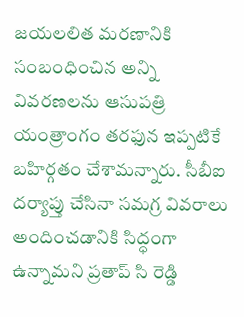జయలలిత మరణానికి సంబంధించిన అన్ని వివరణలను ఆసుపత్రి యంత్రాంగం తరఫున ఇప్పటికే బహిర్గతం చేశామన్నారు. సీబీఐ దర్యాప్తు చేసినా సమగ్ర వివరాలు అందించడానికి సిద్ధంగా ఉన్నామని ప్రతాప్ సి రెడ్డి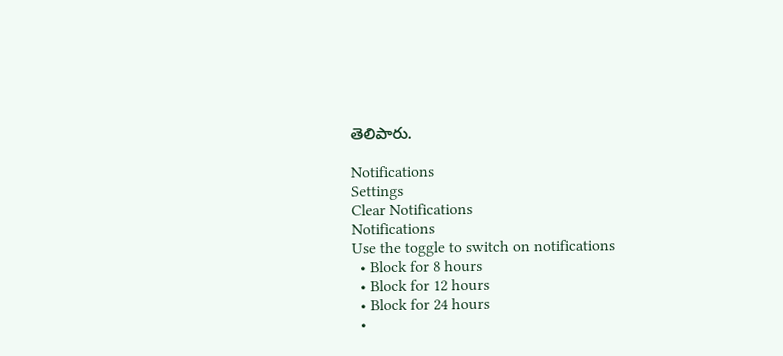తెలిపారు.

Notifications
Settings
Clear Notifications
Notifications
Use the toggle to switch on notifications
  • Block for 8 hours
  • Block for 12 hours
  • Block for 24 hours
  •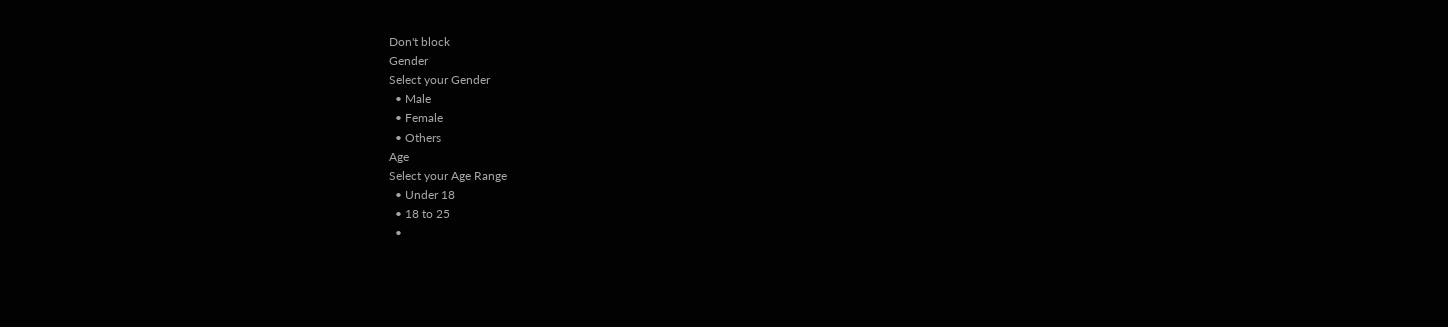Don't block
Gender
Select your Gender
  • Male
  • Female
  • Others
Age
Select your Age Range
  • Under 18
  • 18 to 25
  •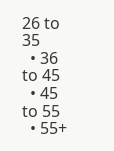26 to 35
  • 36 to 45
  • 45 to 55
  • 55+